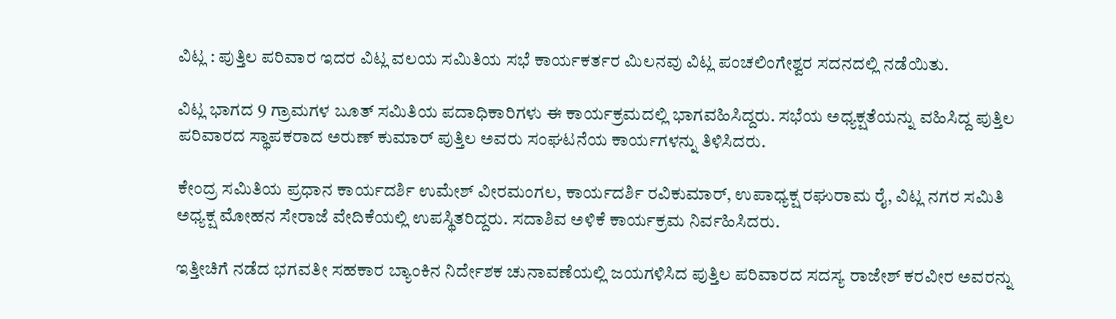ವಿಟ್ಲ : ಪುತ್ತಿಲ ಪರಿವಾರ ಇದರ ವಿಟ್ಲ ವಲಯ ಸಮಿತಿಯ ಸಭೆ ಕಾರ್ಯಕರ್ತರ ಮಿಲನವು ವಿಟ್ಲ ಪಂಚಲಿಂಗೇಶ್ವರ ಸದನದಲ್ಲಿ ನಡೆಯಿತು.

ವಿಟ್ಲ ಭಾಗದ 9 ಗ್ರಾಮಗಳ ಬೂತ್ ಸಮಿತಿಯ ಪದಾಧಿಕಾರಿಗಳು ಈ ಕಾರ್ಯಕ್ರಮದಲ್ಲಿ ಭಾಗವಹಿಸಿದ್ದರು. ಸಭೆಯ ಅಧ್ಯಕ್ಷತೆಯನ್ನು ವಹಿಸಿದ್ದ ಪುತ್ತಿಲ ಪರಿವಾರದ ಸ್ಥಾಪಕರಾದ ಅರುಣ್ ಕುಮಾರ್ ಪುತ್ತಿಲ ಅವರು ಸಂಘಟನೆಯ ಕಾರ್ಯಗಳನ್ನು ತಿಳಿಸಿದರು.

ಕೇಂದ್ರ ಸಮಿತಿಯ ಪ್ರಧಾನ ಕಾರ್ಯದರ್ಶಿ ಉಮೇಶ್ ವೀರಮಂಗಲ, ಕಾರ್ಯದರ್ಶಿ ರವಿಕುಮಾರ್, ಉಪಾಧ್ಯಕ್ಷ ರಘುರಾಮ ರೈ, ವಿಟ್ಲ ನಗರ ಸಮಿತಿ ಅಧ್ಯಕ್ಷ ಮೋಹನ ಸೇರಾಜೆ ವೇದಿಕೆಯಲ್ಲಿ ಉಪಸ್ಥಿತರಿದ್ದರು. ಸದಾಶಿವ ಅಳಿಕೆ ಕಾರ್ಯಕ್ರಮ ನಿರ್ವಹಿಸಿದರು.

ಇತ್ತೀಚಿಗೆ ನಡೆದ ಭಗವತೀ ಸಹಕಾರ ಬ್ಯಾಂಕಿನ ನಿರ್ದೇಶಕ ಚುನಾವಣೆಯಲ್ಲಿ ಜಯಗಳಿಸಿದ ಪುತ್ತಿಲ ಪರಿವಾರದ ಸದಸ್ಯ ರಾಜೇಶ್ ಕರವೀರ ಅವರನ್ನು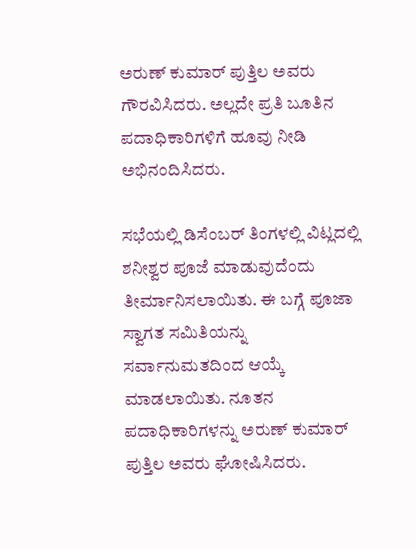ಅರುಣ್ ಕುಮಾರ್ ಪುತ್ತಿಲ ಅವರು ಗೌರವಿಸಿದರು. ಅಲ್ಲದೇ ಪ್ರತಿ ಬೂತಿನ ಪದಾಧಿಕಾರಿಗಳಿಗೆ ಹೂವು ನೀಡಿ ಅಭಿನಂದಿಸಿದರು.

ಸಭೆಯಲ್ಲಿ ಡಿಸೆಂಬರ್ ತಿಂಗಳಲ್ಲಿ ವಿಟ್ಲದಲ್ಲಿ ಶನೀಶ್ವರ ಪೂಜೆ ಮಾಡುವುದೆಂದು ತೀರ್ಮಾನಿಸಲಾಯಿತು. ಈ ಬಗ್ಗೆ ಪೂಜಾ ಸ್ವಾಗತ ಸಮಿತಿಯನ್ನು ಸರ್ವಾನುಮತದಿಂದ ಆಯ್ಕೆ ಮಾಡಲಾಯಿತು. ನೂತನ ಪದಾಧಿಕಾರಿಗಳನ್ನು ಅರುಣ್ ಕುಮಾರ್ ಪುತ್ತಿಲ ಅವರು ಘೋಷಿಸಿದರು.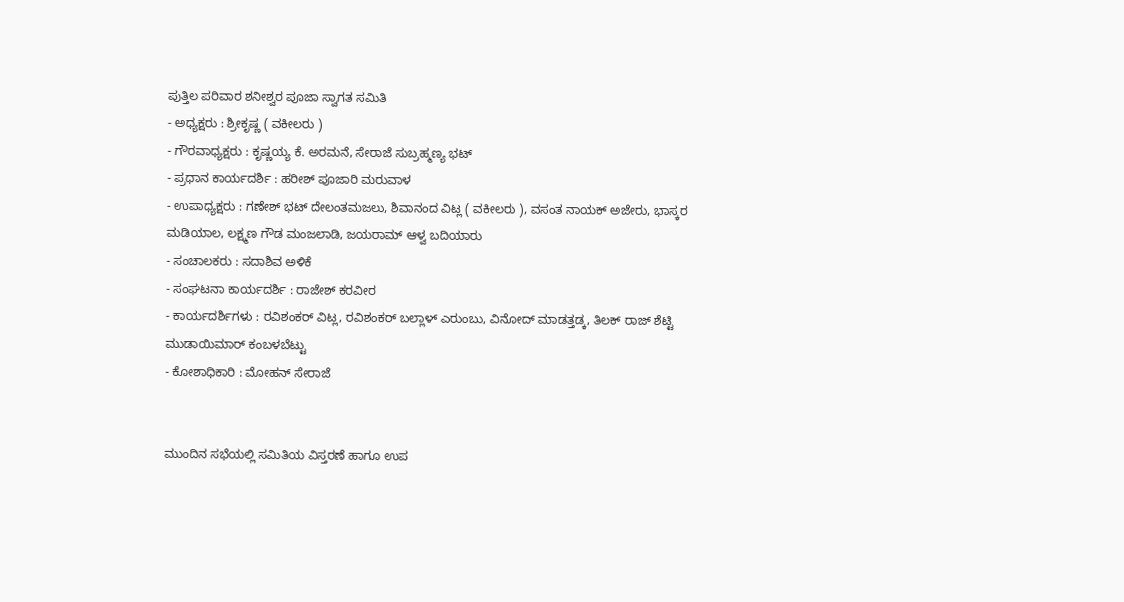ಪುತ್ತಿಲ ಪರಿವಾರ ಶನೀಶ್ವರ ಪೂಜಾ ಸ್ವಾಗತ ಸಮಿತಿ
- ಅಧ್ಯಕ್ಷರು : ಶ್ರೀಕೃಷ್ಣ ( ವಕೀಲರು )
- ಗೌರವಾಧ್ಯಕ್ಷರು : ಕೃಷ್ಣಯ್ಯ ಕೆ. ಅರಮನೆ, ಸೇರಾಜೆ ಸುಬ್ರಹ್ಮಣ್ಯ ಭಟ್
- ಪ್ರಧಾನ ಕಾರ್ಯದರ್ಶಿ : ಹರೀಶ್ ಪೂಜಾರಿ ಮರುವಾಳ
- ಉಪಾಧ್ಯಕ್ಷರು : ಗಣೇಶ್ ಭಟ್ ದೇಲಂತಮಜಲು, ಶಿವಾನಂದ ವಿಟ್ಲ ( ವಕೀಲರು ), ವಸಂತ ನಾಯಕ್ ಅಜೇರು, ಭಾಸ್ಕರ ಮಡಿಯಾಲ, ಲಕ್ಷ್ಮಣ ಗೌಡ ಮಂಜಲಾಡಿ, ಜಯರಾಮ್ ಆಳ್ವ ಬದಿಯಾರು
- ಸಂಚಾಲಕರು : ಸದಾಶಿವ ಅಳಿಕೆ
- ಸಂಘಟನಾ ಕಾರ್ಯದರ್ಶಿ : ರಾಜೇಶ್ ಕರವೀರ
- ಕಾರ್ಯದರ್ಶಿಗಳು : ರವಿಶಂಕರ್ ವಿಟ್ಲ, ರವಿಶಂಕರ್ ಬಲ್ಲಾಳ್ ಎರುಂಬು, ವಿನೋದ್ ಮಾಡತ್ತಡ್ಕ, ತಿಲಕ್ ರಾಜ್ ಶೆಟ್ಟಿ ಮುಡಾಯಿಮಾರ್ ಕಂಬಳಬೆಟ್ಟು
- ಕೋಶಾಧಿಕಾರಿ : ಮೋಹನ್ ಸೇರಾಜೆ


ಮುಂದಿನ ಸಭೆಯಲ್ಲಿ ಸಮಿತಿಯ ವಿಸ್ತರಣೆ ಹಾಗೂ ಉಪ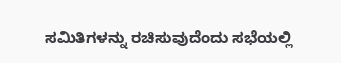ಸಮಿತಿಗಳನ್ನು ರಚಿಸುವುದೆಂದು ಸಭೆಯಲ್ಲಿ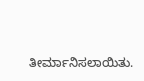ತೀರ್ಮಾನಿಸಲಾಯಿತು.